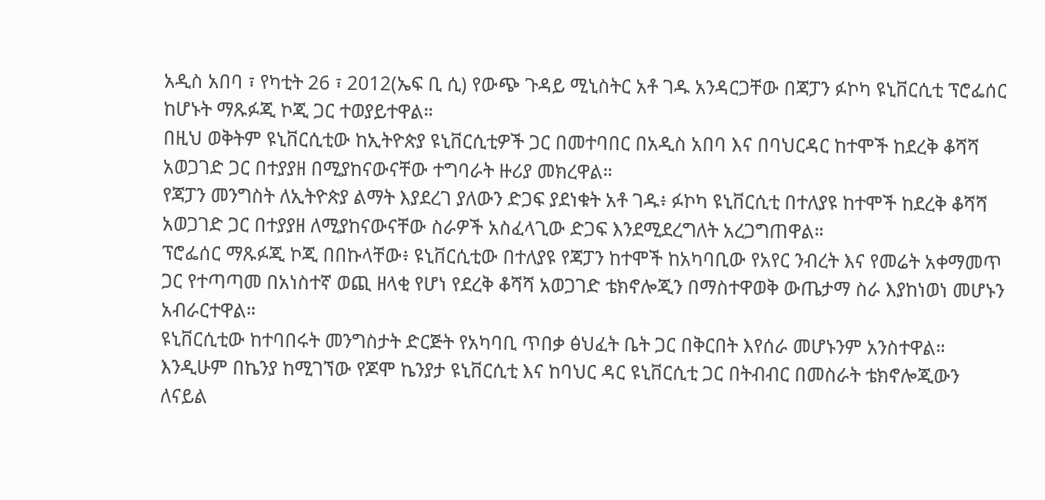አዲስ አበባ ፣ የካቲት 26 ፣ 2012(ኤፍ ቢ ሲ) የውጭ ጉዳይ ሚኒስትር አቶ ገዱ አንዳርጋቸው በጃፓን ፉኮካ ዩኒቨርሲቲ ፕሮፌሰር ከሆኑት ማጹፉጂ ኮጂ ጋር ተወያይተዋል።
በዚህ ወቅትም ዩኒቨርሲቲው ከኢትዮጵያ ዩኒቨርሲቲዎች ጋር በመተባበር በአዲስ አበባ እና በባህርዳር ከተሞች ከደረቅ ቆሻሻ አወጋገድ ጋር በተያያዘ በሚያከናውናቸው ተግባራት ዙሪያ መክረዋል።
የጃፓን መንግስት ለኢትዮጵያ ልማት እያደረገ ያለውን ድጋፍ ያደነቁት አቶ ገዱ፥ ፉኮካ ዩኒቨርሲቲ በተለያዩ ከተሞች ከደረቅ ቆሻሻ አወጋገድ ጋር በተያያዘ ለሚያከናውናቸው ስራዎች አስፈላጊው ድጋፍ እንደሚደረግለት አረጋግጠዋል።
ፕሮፌሰር ማጹፉጂ ኮጂ በበኩላቸው፥ ዩኒቨርሲቲው በተለያዩ የጃፓን ከተሞች ከአካባቢው የአየር ንብረት እና የመሬት አቀማመጥ ጋር የተጣጣመ በአነስተኛ ወጪ ዘላቂ የሆነ የደረቅ ቆሻሻ አወጋገድ ቴክኖሎጂን በማስተዋወቅ ውጤታማ ስራ እያከነወነ መሆኑን አብራርተዋል።
ዩኒቨርሲቲው ከተባበሩት መንግስታት ድርጅት የአካባቢ ጥበቃ ፅህፈት ቤት ጋር በቅርበት እየሰራ መሆኑንም አንስተዋል።
እንዲሁም በኬንያ ከሚገኘው የጆሞ ኬንያታ ዩኒቨርሲቲ እና ከባህር ዳር ዩኒቨርሲቲ ጋር በትብብር በመስራት ቴክኖሎጂውን ለናይል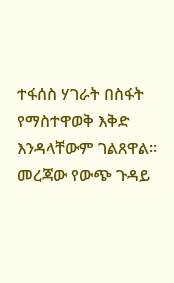ተፋሰስ ሃገራት በስፋት የማስተዋወቅ እቅድ እንዳላቸውም ገልጸዋል።
መረጃው የውጭ ጉዳይ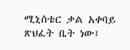ሚኒስቴር ቃል አቀባይ ጽህፈት ቤት ነው፤